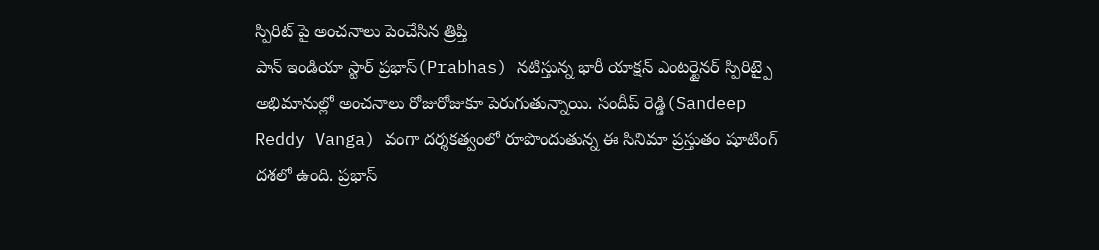స్పిరిట్ పై అంచనాలు పెంచేసిన త్రిప్తి
పాన్ ఇండియా స్టార్ ప్రభాస్(Prabhas) నటిస్తున్న భారీ యాక్షన్ ఎంటర్టైనర్ స్పిరిట్పై అభిమానుల్లో అంచనాలు రోజురోజుకూ పెరుగుతున్నాయి. సందీప్ రెడ్డి(Sandeep Reddy Vanga) వంగా దర్శకత్వంలో రూపొందుతున్న ఈ సినిమా ప్రస్తుతం షూటింగ్ దశలో ఉంది. ప్రభాస్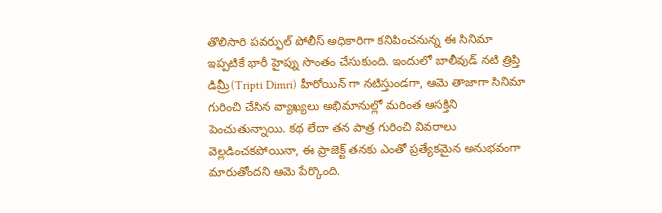తొలిసారి పవర్ఫుల్ పోలీస్ అధికారిగా కనిపించనున్న ఈ సినిమా ఇప్పటికే భారీ హైప్ను సొంతం చేసుకుంది. ఇందులో బాలీవుడ్ నటి త్రిప్తి డిమ్రీ(Tripti Dimri) హీరోయిన్ గా నటిస్తుండగా, ఆమె తాజాగా సినిమా గురించి చేసిన వ్యాఖ్యలు అభిమానుల్లో మరింత ఆసక్తిని పెంచుతున్నాయి. కథ లేదా తన పాత్ర గురించి వివరాలు వెల్లడించకపోయినా, ఈ ప్రాజెక్ట్ తనకు ఎంతో ప్రత్యేకమైన అనుభవంగా మారుతోందని ఆమె పేర్కొంది.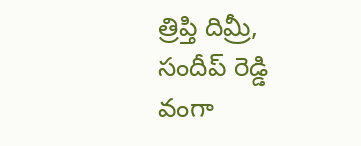త్రిప్తి దిమ్రీ, సందీప్ రెడ్డి వంగా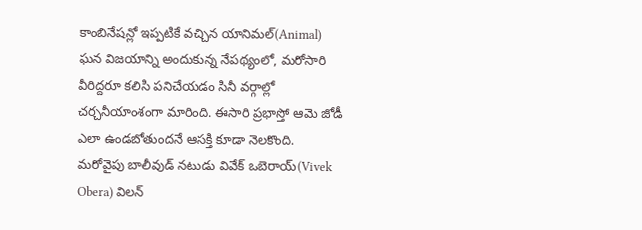కాంబినేషన్లో ఇప్పటికే వచ్చిన యానిమల్(Animal) ఘన విజయాన్ని అందుకున్న నేపథ్యంలో, మరోసారి వీరిద్దరూ కలిసి పనిచేయడం సినీ వర్గాల్లో చర్చనీయాంశంగా మారింది. ఈసారి ప్రభాస్తో ఆమె జోడీ ఎలా ఉండబోతుందనే ఆసక్తి కూడా నెలకొంది. మరోవైపు బాలీవుడ్ నటుడు వివేక్ ఒబెరాయ్(Vivek Obera) విలన్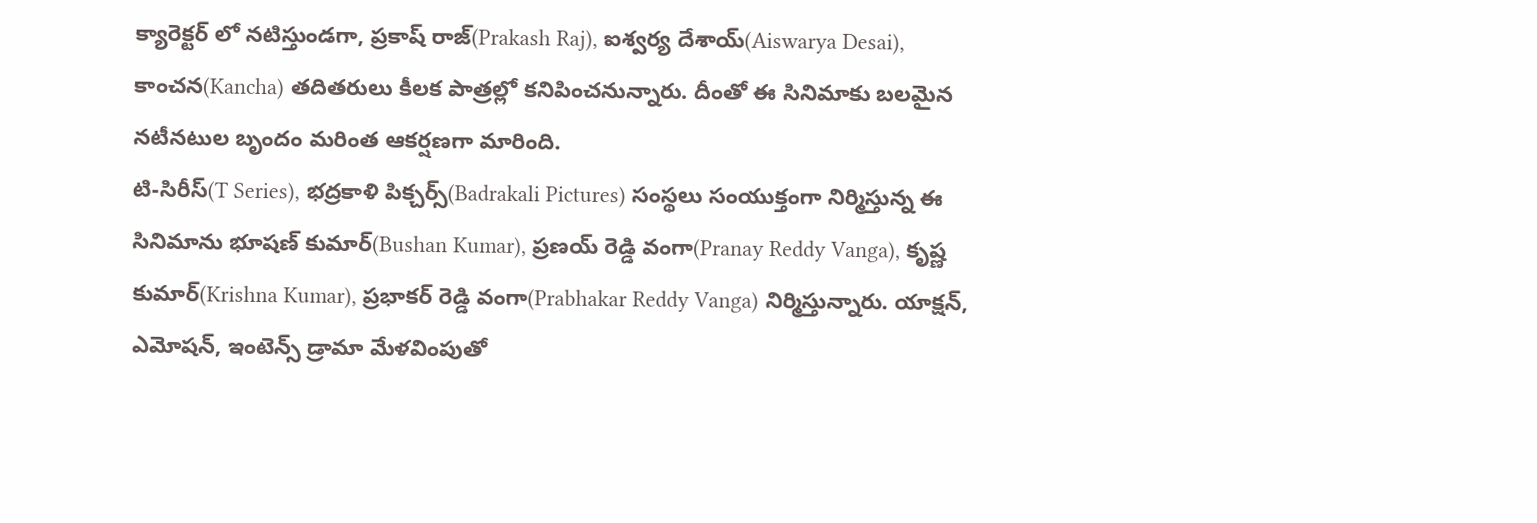క్యారెక్టర్ లో నటిస్తుండగా, ప్రకాష్ రాజ్(Prakash Raj), ఐశ్వర్య దేశాయ్(Aiswarya Desai), కాంచన(Kancha) తదితరులు కీలక పాత్రల్లో కనిపించనున్నారు. దీంతో ఈ సినిమాకు బలమైన నటీనటుల బృందం మరింత ఆకర్షణగా మారింది.
టి-సిరీస్(T Series), భద్రకాళి పిక్చర్స్(Badrakali Pictures) సంస్థలు సంయుక్తంగా నిర్మిస్తున్న ఈ సినిమాను భూషణ్ కుమార్(Bushan Kumar), ప్రణయ్ రెడ్డి వంగా(Pranay Reddy Vanga), కృష్ణ కుమార్(Krishna Kumar), ప్రభాకర్ రెడ్డి వంగా(Prabhakar Reddy Vanga) నిర్మిస్తున్నారు. యాక్షన్, ఎమోషన్, ఇంటెన్స్ డ్రామా మేళవింపుతో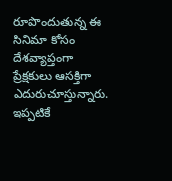రూపొందుతున్న ఈ సినిమా కోసం దేశవ్యాప్తంగా ప్రేక్షకులు ఆసక్తిగా ఎదురుచూస్తున్నారు. ఇప్పటికే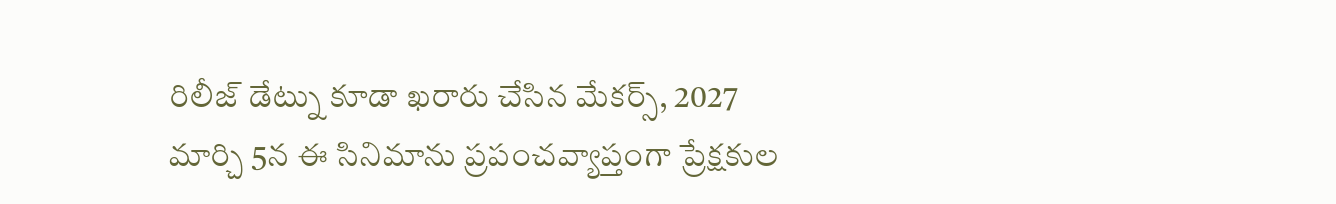రిలీజ్ డేట్ను కూడా ఖరారు చేసిన మేకర్స్, 2027 మార్చి 5న ఈ సినిమాను ప్రపంచవ్యాప్తంగా ప్రేక్షకుల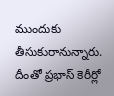ముందుకు తీసుకురానున్నారు. దీంతో ప్రభాస్ కెరీర్లో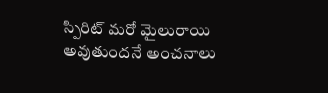స్పిరిట్ మరో మైలురాయి అవుతుందనే అంచనాలు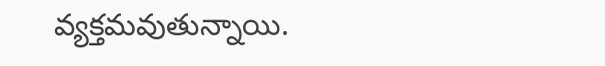వ్యక్తమవుతున్నాయి.